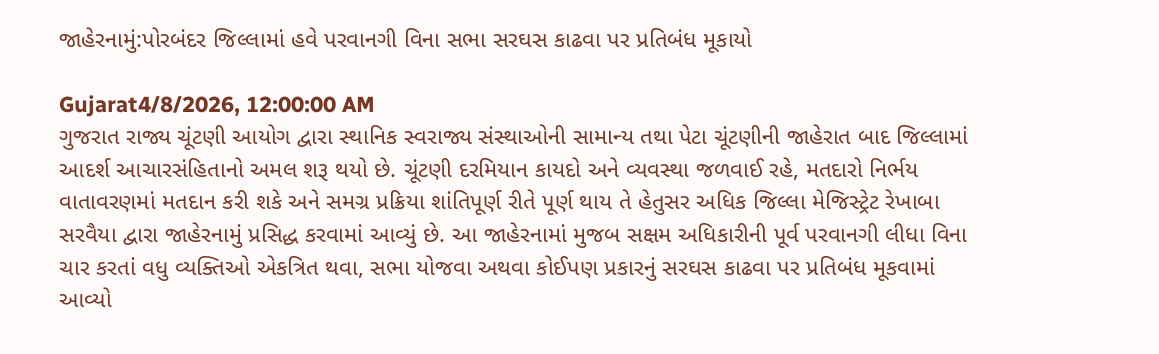જાહેરનામું:પોરબંદર જિલ્લામાં હવે પરવાનગી વિના સભા સરઘસ કાઢવા પર પ્રતિબંધ મૂકાયો

Gujarat4/8/2026, 12:00:00 AM
ગુજરાત રાજ્ય ચૂંટણી આયોગ દ્વારા સ્થાનિક સ્વરાજ્ય સંસ્થાઓની સામાન્ય તથા પેટા ચૂંટણીની જાહેરાત બાદ જિલ્લામાં આદર્શ આચારસંહિતાનો અમલ શરૂ થયો છે. ચૂંટણી દરમિયાન કાયદો અને વ્યવસ્થા જળવાઈ રહે, મતદારો નિર્ભય વાતાવરણમાં મતદાન કરી શકે અને સમગ્ર પ્રક્રિયા શાંતિપૂર્ણ રીતે પૂર્ણ થાય તે હેતુસર અધિક જિલ્લા મેજિસ્ટ્રેટ રેખાબા સરવૈયા દ્વારા જાહેરનામું પ્રસિદ્ધ કરવામાં આવ્યું છે. આ જાહેરનામાં મુજબ સક્ષમ અધિકારીની પૂર્વ પરવાનગી લીધા વિના ચાર કરતાં વધુ વ્યક્તિઓ એકત્રિત થવા, સભા યોજવા અથવા કોઈપણ પ્રકારનું સરઘસ કાઢવા પર પ્રતિબંધ મૂકવામાં આવ્યો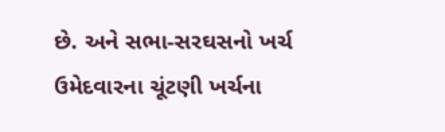છે. અને સભા-સરઘસનો ખર્ચ ઉમેદવારના ચૂંટણી ખર્ચના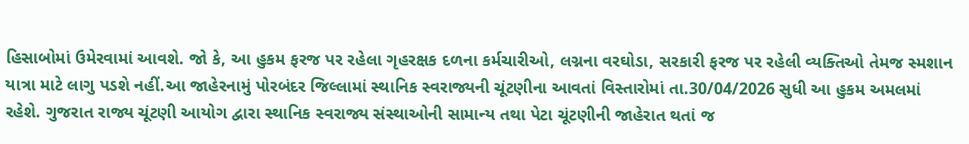હિસાબોમાં ઉમેરવામાં આવશે. જો કે, આ હુકમ ફરજ પર રહેલા ગૃહરક્ષક દળના કર્મચારીઓ, લગ્નના વરઘોડા, સરકારી ફરજ પર રહેલી વ્યક્તિઓ તેમજ સ્મશાન યાત્રા માટે લાગુ પડશે નહીં.આ જાહેરનામું પોરબંદર જિલ્લામાં સ્થાનિક સ્વરાજ્યની ચૂંટણીના આવતાં વિસ્તારોમાં તા.30/04/2026 સુધી આ હુકમ અમલમાં રહેશે. ગુજરાત રાજ્ય ચૂંટણી આયોગ દ્વારા સ્થાનિક સ્વરાજ્ય સંસ્થાઓની સામાન્ય તથા પેટા ચૂંટણીની જાહેરાત થતાં જ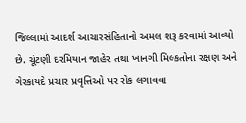જિલ્લામાં આદર્શ આચારસંહિતાનો અમલ શરૂ કરવામાં આવ્યો છે. ચૂંટણી દરમિયાન જાહેર તથા ખાનગી મિલ્કતોના રક્ષણ અને ગેરકાયદે પ્રચાર પ્રવૃત્તિઓ પર રોક લગાવવા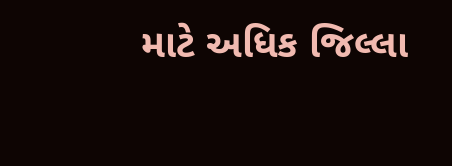માટે અધિક જિલ્લા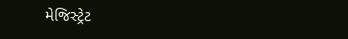મેજિસ્ટ્રેટ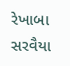રેખાબા સરવૈયા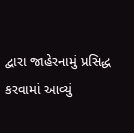દ્વારા જાહેરનામું પ્રસિદ્ધ કરવામાં આવ્યું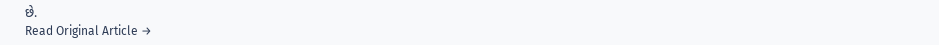છે.
Read Original Article →